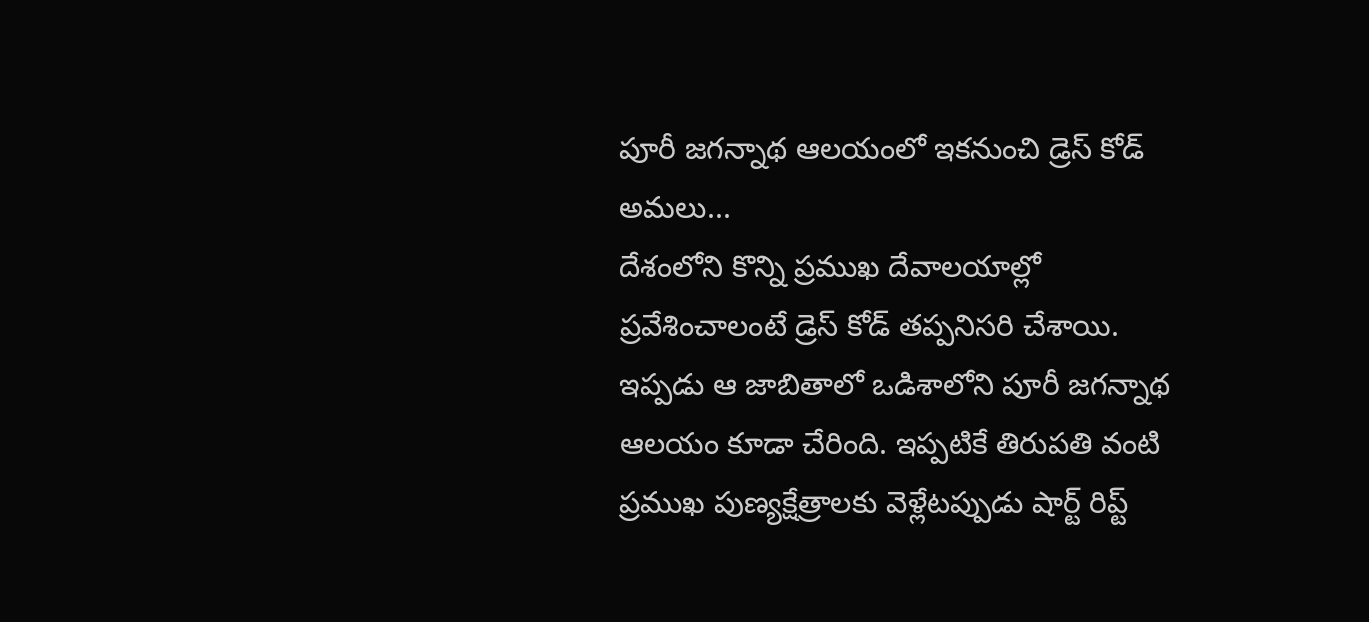పూరీ జగన్నాథ ఆలయంలో ఇకనుంచి డ్రెస్ కోడ్ అమలు...
దేశంలోని కొన్ని ప్రముఖ దేవాలయాల్లో ప్రవేశించాలంటే డ్రెస్ కోడ్ తప్పనిసరి చేశాయి. ఇప్పడు ఆ జాబితాలో ఒడిశాలోని పూరీ జగన్నాథ ఆలయం కూడా చేరింది. ఇప్పటికే తిరుపతి వంటి ప్రముఖ పుణ్యక్షేత్రాలకు వెళ్లేటప్పుడు షార్ట్ రిప్ట్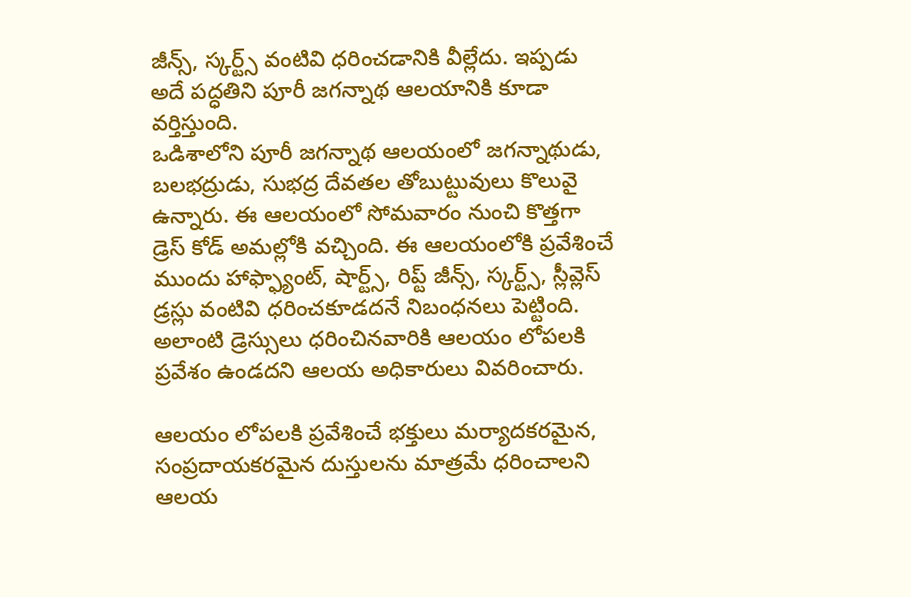జీన్స్, స్కర్ట్స్ వంటివి ధరించడానికి వీల్లేదు. ఇప్పడు అదే పద్ధతిని పూరీ జగన్నాథ ఆలయానికి కూడా వర్తిస్తుంది.
ఒడిశాలోని పూరీ జగన్నాథ ఆలయంలో జగన్నాథుడు, బలభద్రుడు, సుభద్ర దేవతల తోబుట్టువులు కొలువై ఉన్నారు. ఈ ఆలయంలో సోమవారం నుంచి కొత్తగా డ్రెస్ కోడ్ అమల్లోకి వచ్చింది. ఈ ఆలయంలోకి ప్రవేశించే ముందు హాఫ్ఫ్యాంట్, షార్ట్స్, రిప్ట్ జీన్స్, స్కర్ట్స్, స్లీవ్లెస్ డ్రస్లు వంటివి ధరించకూడదనే నిబంధనలు పెట్టింది. అలాంటి డ్రెస్సులు ధరించినవారికి ఆలయం లోపలకి ప్రవేశం ఉండదని ఆలయ అధికారులు వివరించారు.

ఆలయం లోపలకి ప్రవేశించే భక్తులు మర్యాదకరమైన, సంప్రదాయకరమైన దుస్తులను మాత్రమే ధరించాలని ఆలయ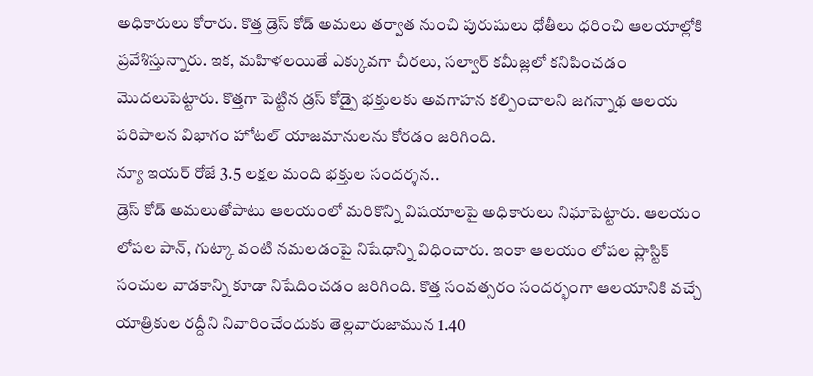అధికారులు కోరారు. కొత్త డ్రెస్ కోడ్ అమలు తర్వాత నుంచి పురుషులు ధోతీలు ధరించి ఆలయాల్లోకి ప్రవేశిస్తున్నారు. ఇక, మహిళలయితే ఎక్కువగా చీరలు, సల్వార్ కమీజ్లలో కనిపించడం మొదలుపెట్టారు. కొత్తగా పెట్టిన డ్రస్ కోడ్పై భక్తులకు అవగాహన కల్పించాలని జగన్నాథ ఆలయ పరిపాలన విభాగం హోటల్ యాజమానులను కోరడం జరిగింది.
న్యూ ఇయర్ రోజే 3.5 లక్షల మంది భక్తుల సందర్శన..
డ్రెస్ కోడ్ అమలుతోపాటు ఆలయంలో మరికొన్ని విషయాలపై అధికారులు నిఘాపెట్టారు. ఆలయం లోపల పాన్, గుట్కా వంటి నమలడంపై నిషేధాన్ని విధించారు. ఇంకా ఆలయం లోపల ప్లాస్టిక్ సంచుల వాడకాన్ని కూడా నిషేదించడం జరిగింది. కొత్త సంవత్సరం సందర్భంగా ఆలయానికి వచ్చే యాత్రికుల రద్దీని నివారించేందుకు తెల్లవారుజామున 1.40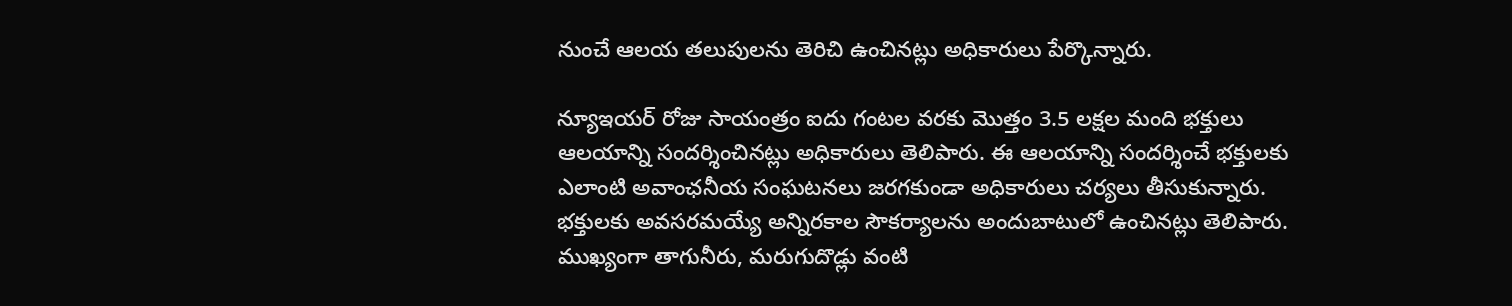నుంచే ఆలయ తలుపులను తెరిచి ఉంచినట్లు అధికారులు పేర్కొన్నారు.

న్యూఇయర్ రోజు సాయంత్రం ఐదు గంటల వరకు మొత్తం 3.5 లక్షల మంది భక్తులు ఆలయాన్ని సందర్శించినట్లు అధికారులు తెలిపారు. ఈ ఆలయాన్ని సందర్శించే భక్తులకు ఎలాంటి అవాంఛనీయ సంఘటనలు జరగకుండా అధికారులు చర్యలు తీసుకున్నారు. భక్తులకు అవసరమయ్యే అన్నిరకాల సౌకర్యాలను అందుబాటులో ఉంచినట్లు తెలిపారు. ముఖ్యంగా తాగునీరు, మరుగుదొడ్లు వంటి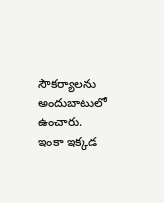సౌకర్యాలను అందుబాటులో ఉంచారు. ఇంకా ఇక్కడ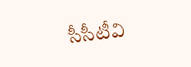సీసీటీవి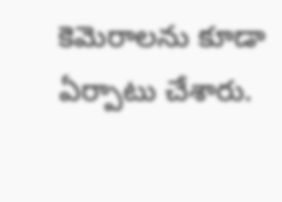కెమెరాలను కూడా ఏర్పాటు చేశారు.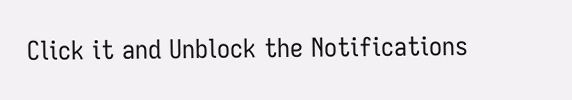Click it and Unblock the Notifications